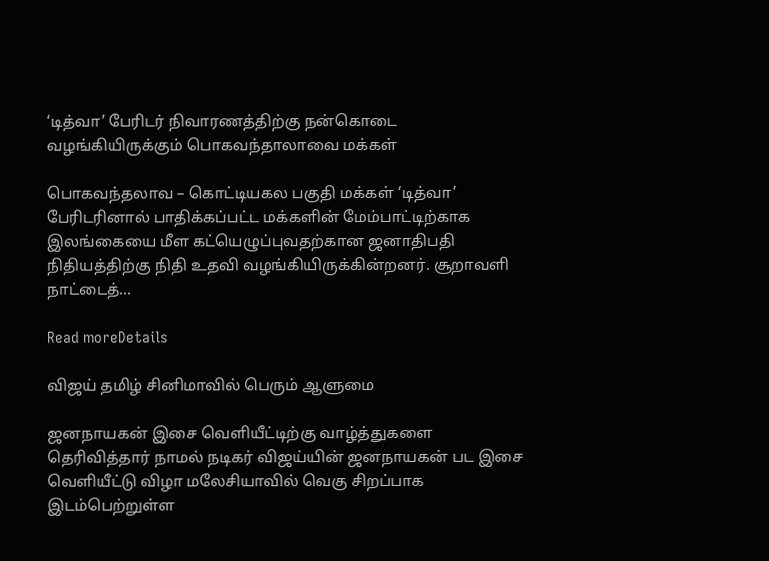‘டித்வா’ பேரிடர் நிவாரணத்திற்கு நன்கொடை வழங்கியிருக்கும் பொகவந்தாலாவை மக்கள்

பொகவந்தலாவ – கொட்டியகல பகுதி மக்கள் ‘டித்வா’ பேரிடரினால் பாதிக்கப்பட்ட மக்களின் மேம்பாட்டிற்காக இலங்கையை மீள கட்யெழுப்புவதற்கான ஜனாதிபதி நிதியத்திற்கு நிதி உதவி வழங்கியிருக்கின்றனர். சூறாவளி நாட்டைத்...

Read moreDetails

விஜய் தமிழ் சினிமாவில் பெரும் ஆளுமை

ஜனநாயகன் இசை வெளியீட்டிற்கு வாழ்த்துகளை தெரிவித்தார் நாமல் நடிகர் விஜய்யின் ஜனநாயகன் பட இசை வெளியீட்டு விழா மலேசியாவில் வெகு சிறப்பாக இடம்பெற்றுள்ள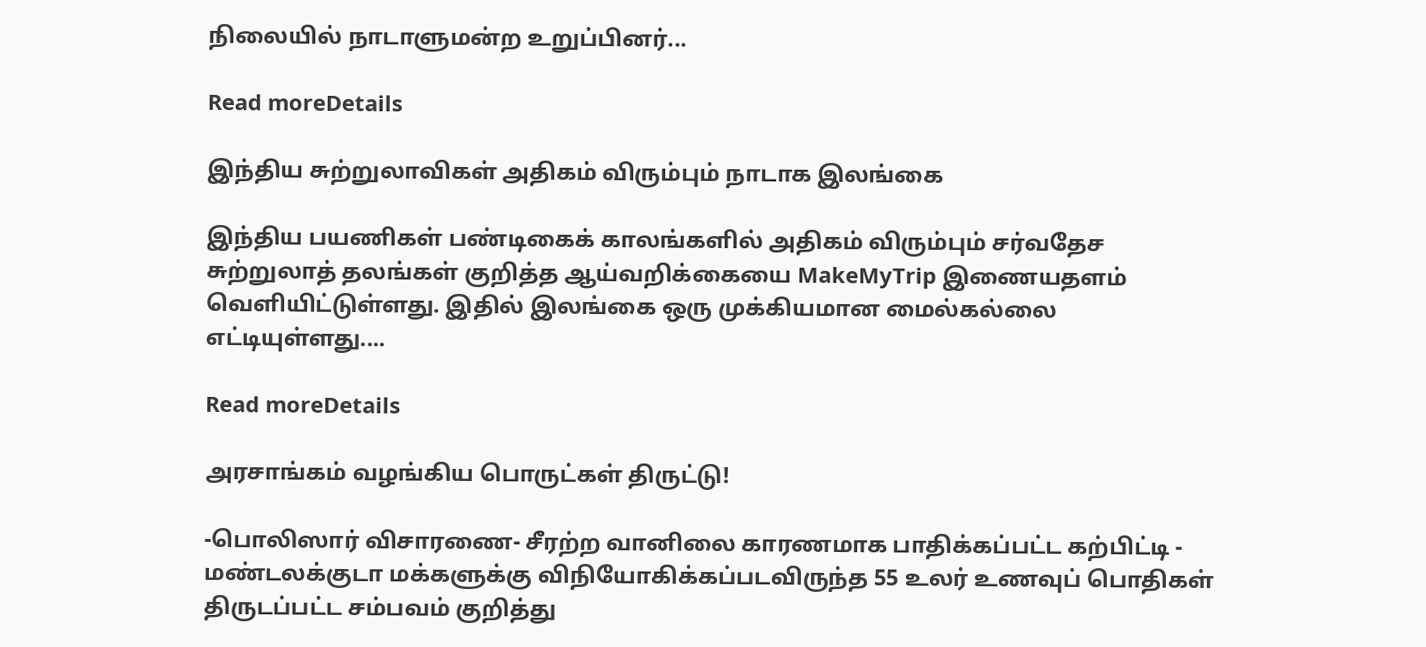நிலையில் நாடாளுமன்ற உறுப்பினர்...

Read moreDetails

இந்திய சுற்றுலாவிகள் அதிகம் விரும்பும் நாடாக இலங்கை

இந்திய பயணிகள் பண்டிகைக் காலங்களில் அதிகம் விரும்பும் சர்வதேச சுற்றுலாத் தலங்கள் குறித்த ஆய்வறிக்கையை MakeMyTrip இணையதளம் வெளியிட்டுள்ளது. இதில் இலங்கை ஒரு முக்கியமான மைல்கல்லை எட்டியுள்ளது....

Read moreDetails

அரசாங்கம் வழங்கிய பொருட்கள் திருட்டு!

-பொலிஸார் விசாரணை- சீரற்ற வானிலை காரணமாக பாதிக்கப்பட்ட கற்பிட்டி - மண்டலக்குடா மக்களுக்கு விநியோகிக்கப்படவிருந்த 55 உலர் உணவுப் பொதிகள் திருடப்பட்ட சம்பவம் குறித்து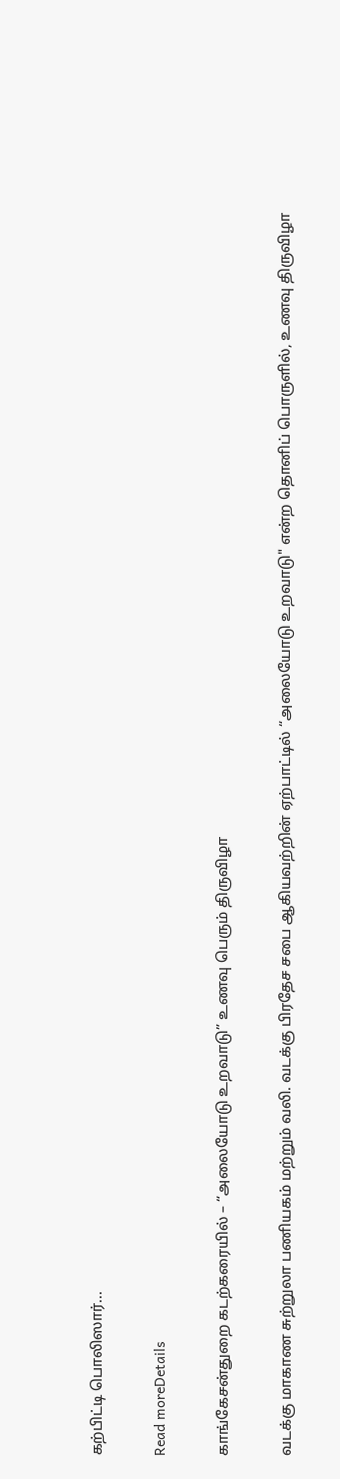கற்பிட்டி பொலிஸார்...

Read moreDetails

காங்கேசன்துறை கடற்கரையில் – “அலையோடு உறவாடு” உணவு பெரும் திருவிழா

வடக்கு மாகாண சுற்றுலா பணியகம் மற்றும் வலி. வடக்கு பிரதேச சபை ஆகியவற்றின் ஏற்பாட்டில் “அலையோடு உறவாடு" என்ற தொனிப் பொருளில், உணவு திருவிழா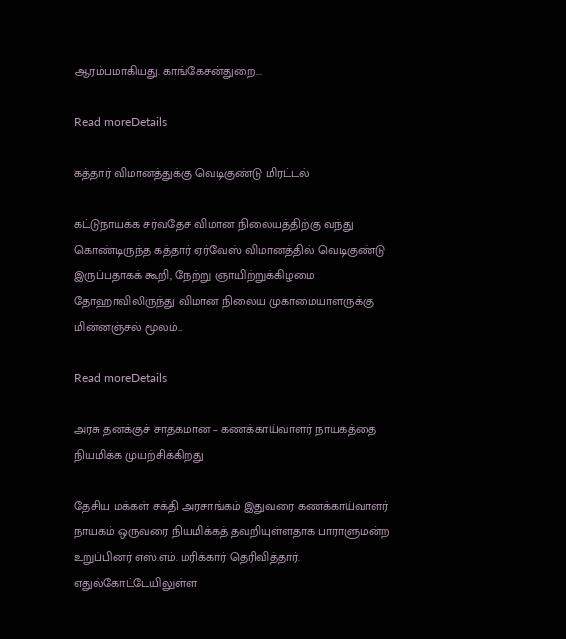ஆரம்பமாகியது. காங்கேசன்துறை...

Read moreDetails

கத்தார் விமானத்துக்கு வெடிகுண்டு மிரட்டல்

கட்டுநாயக்க சர்வதேச விமான நிலையத்திற்கு வந்து கொண்டிருந்த கத்தார் ஏர்வேஸ் விமானத்தில் வெடிகுண்டு இருப்பதாகக் கூறி, நேற்று ஞாயிற்றுக்கிழமை தோஹாவிலிருந்து விமான நிலைய முகாமையாளருக்கு மின்னஞ்சல் மூலம்...

Read moreDetails

அரசு தனக்குச் சாதகமான – கணக்காய்வாளர் நாயகத்தை நியமிக்க முயற்சிக்கிறது

தேசிய மக்கள் சக்தி அரசாங்கம் இதுவரை கணக்காய்வாளர் நாயகம் ஒருவரை நியமிக்கத் தவறியுள்ளதாக பாராளுமன்ற உறுப்பினர் எஸ்.எம். மரிக்கார் தெரிவித்தார். எதுல்கோட்டேயிலுள்ள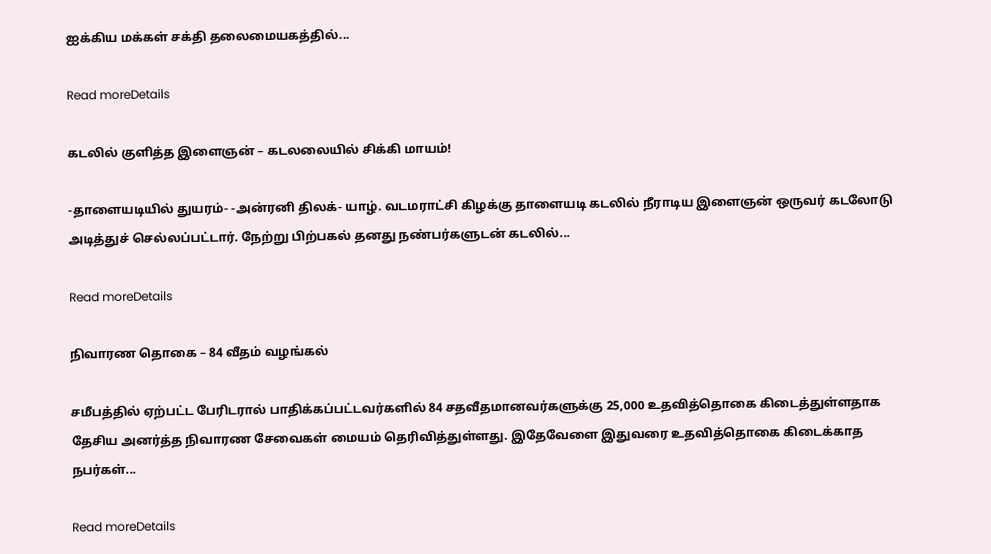ஐக்கிய மக்கள் சக்தி தலைமையகத்தில்...

Read moreDetails

கடலில் குளித்த இளைஞன் – கடலலையில் சிக்கி மாயம்!

-தாளையடியில் துயரம்- -அன்ரனி திலக்- யாழ். வடமராட்சி கிழக்கு தாளையடி கடலில் நீராடிய இளைஞன் ஒருவர் கடலோடு அடித்துச் செல்லப்பட்டார். நேற்று பிற்பகல் தனது நண்பர்களுடன் கடலில்...

Read moreDetails

நிவாரண தொகை – 84 வீதம் வழங்கல்

சமீபத்தில் ஏற்பட்ட பேரிடரால் பாதிக்கப்பட்டவர்களில் 84 சதவீதமானவர்களுக்கு 25,000 உதவித்தொகை கிடைத்துள்ளதாக தேசிய அனர்த்த நிவாரண சேவைகள் மையம் தெரிவித்துள்ளது. இதேவேளை இதுவரை உதவித்தொகை கிடைக்காத நபர்கள்...

Read moreDetails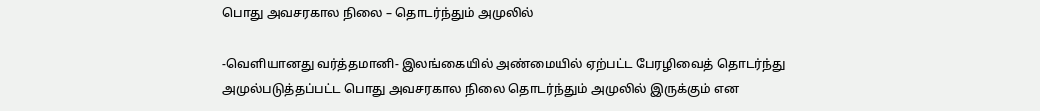பொது அவசரகால நிலை – தொடர்ந்தும் அமுலில்

-வெளியானது வர்த்தமானி- இலங்கையில் அண்மையில் ஏற்பட்ட பேரழிவைத் தொடர்ந்து அமுல்படுத்தப்பட்ட பொது அவசரகால நிலை தொடர்ந்தும் அமுலில் இருக்கும் என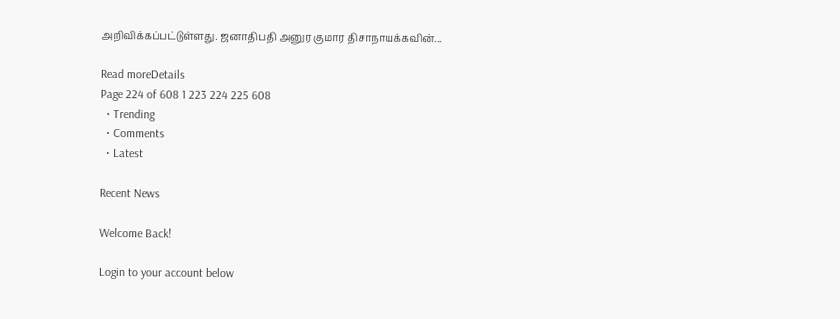அறிவிக்கப்பட்டுள்ளது. ஜனாதிபதி அனுர குமார திசாநாயக்கவின்...

Read moreDetails
Page 224 of 608 1 223 224 225 608
  • Trending
  • Comments
  • Latest

Recent News

Welcome Back!

Login to your account below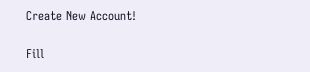Create New Account!

Fill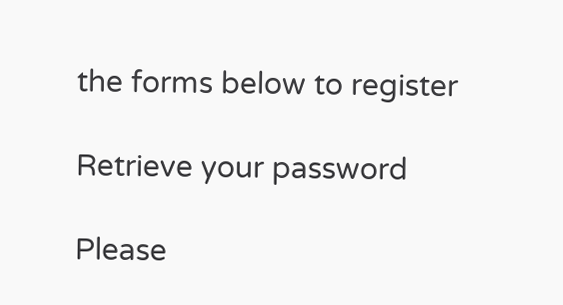the forms below to register

Retrieve your password

Please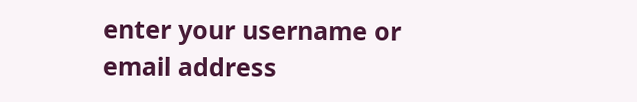enter your username or email address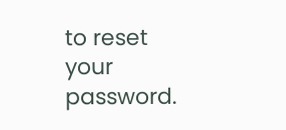to reset your password.